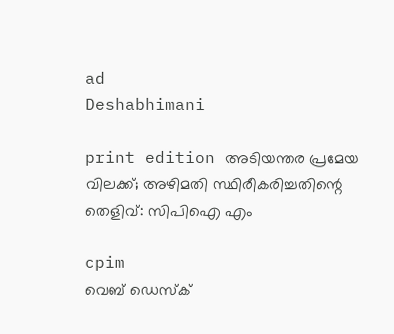ad
Deshabhimani

print edition അടിയന്തര പ്രമേയ വിലക്ക്‌; അഴിമതി സ്ഥിരീകരിച്ചതിന്റെ തെളിവ്: സിപിഐ എം

cpim
വെബ് ഡെസ്ക്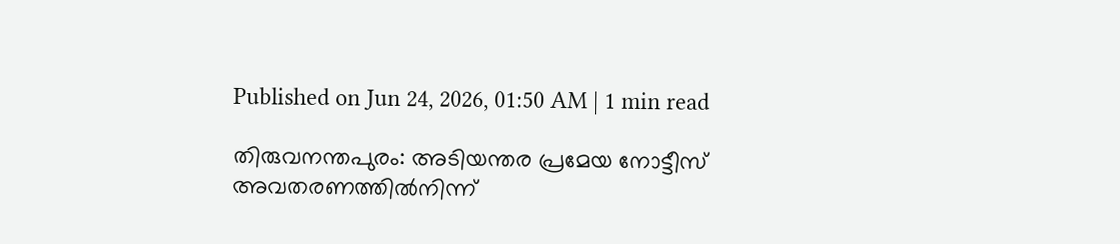Published on Jun 24, 2026, 01:50 AM | 1 min read

തിരുവനന്തപുരം: അടിയന്തര പ്രമേയ നോട്ടീസ്‌ അവതരണത്തില്‍നിന്ന്‌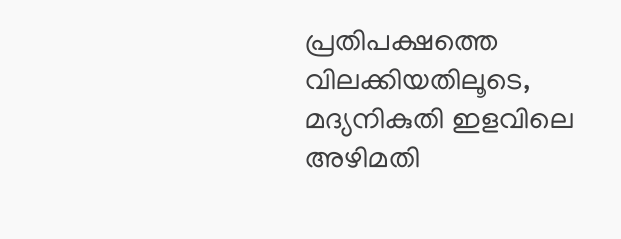പ്രതിപക്ഷത്തെ വിലക്കിയതിലൂടെ, മദ്യനികുതി ഇളവിലെ അഴിമതി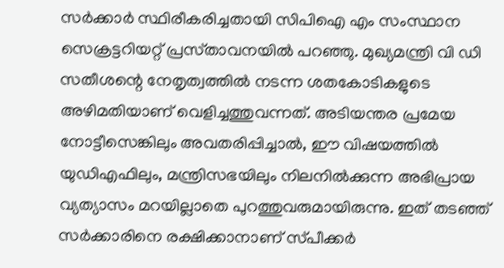സര്‍ക്കാര്‍ സ്ഥിരീകരിച്ചതായി സിപിഐ എം സംസ്ഥാന സെക്രട്ടറിയറ്റ്‌ പ്രസ്‌താവനയിൽ പറഞ്ഞു. മുഖ്യമന്ത്രി വി ഡി സതീശന്റെ നേതൃത്വത്തില്‍ നടന്ന ശതകോടികളുടെ അഴിമതിയാണ്‌ വെളിച്ചത്തുവന്നത്. അടിയന്തര പ്രമേയ നോട്ടീസെങ്കിലും അവതരിപ്പിച്ചാല്‍, ഈ വിഷയത്തില്‍ യുഡിഎഫിലും, മന്ത്രിസഭയിലും നിലനില്‍ക്കുന്ന അഭിപ്രായ വ്യത്യാസം മറയില്ലാതെ പുറത്തുവരുമായിരുന്നു. ഇത്‌ തടഞ്ഞ്‌ സര്‍ക്കാരിനെ രക്ഷിക്കാനാണ്‌ സ്‌പീക്കര്‍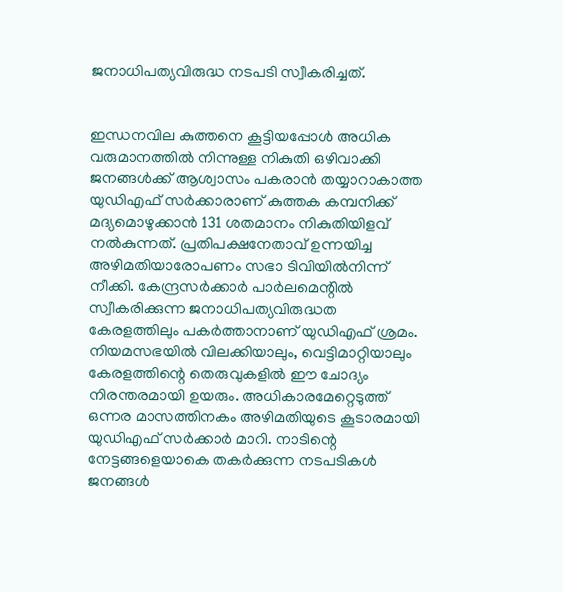ജനാധിപത്യവിരുദ്ധ നടപടി സ്വീകരിച്ചത്‌.


ഇന്ധനവില കുത്തനെ കൂട്ടിയപ്പോള്‍ അധിക വരുമാനത്തില്‍ നിന്നുള്ള നികുതി ഒഴിവാക്കി ജനങ്ങള്‍ക്ക്‌ ആശ്വാസം പകരാന്‍ തയ്യാറാകാത്ത യുഡിഎഫ്‌ സര്‍ക്കാരാണ്‌ കുത്തക കമ്പനിക്ക്‌ മദ്യമൊഴുക്കാന്‍ 131 ശതമാനം നികുതിയിളവ്‌ നല്‍കുന്നത്‌. പ്രതിപക്ഷനേതാവ്‌ ഉന്നയിച്ച അഴിമതിയാരോപണം സഭാ ടിവിയില്‍നിന്ന് നീക്കി. കേന്ദ്രസര്‍ക്കാര്‍ പാര്‍ലമെന്റില്‍ സ്വീകരിക്കുന്ന ജനാധിപത്യവിരുദ്ധത കേരളത്തിലും പകര്‍ത്താനാണ്‌ യുഡിഎഫ്‌ ശ്രമം. നിയമസഭയില്‍ വിലക്കിയാലും, വെട്ടിമാറ്റിയാലും കേരളത്തിന്റെ തെരുവുകളില്‍ ഈ ചോദ്യം നിരന്തരമായി ഉയരും. അധികാരമേറ്റെടുത്ത്‌ ഒന്നര മാസത്തിനകം അഴിമതിയുടെ കൂടാരമായി യുഡിഎഫ്‌ സര്‍ക്കാര്‍ മാറി. നാടിന്റെ നേട്ടങ്ങളെയാകെ തകര്‍ക്കുന്ന നടപടികള്‍ ജനങ്ങള്‍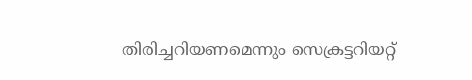തിരിച്ചറിയണമെന്നും സെക്രട്ടറിയറ്റ്‌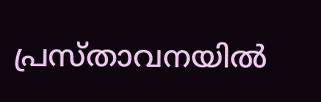പ്രസ്‌താവനയില്‍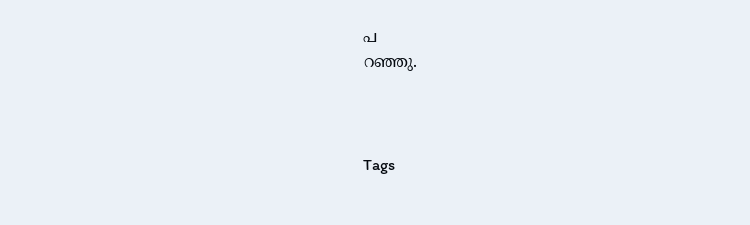പ
റഞ്ഞു.



Tags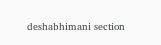deshabhimani section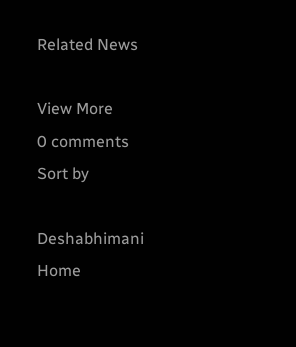Related News

View More
0 comments
Sort by

Deshabhimani
Home